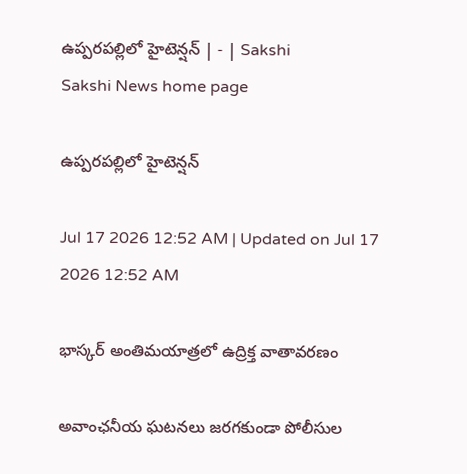ఉప్పరపల్లిలో హైటెన్షన్‌ | - | Sakshi
Sakshi News home page

ఉప్పరపల్లిలో హైటెన్షన్‌

Jul 17 2026 12:52 AM | Updated on Jul 17 2026 12:52 AM

భాస్కర్‌ అంతిమయాత్రలో ఉద్రిక్త వాతావరణం

అవాంఛనీయ ఘటనలు జరగకుండా పోలీసుల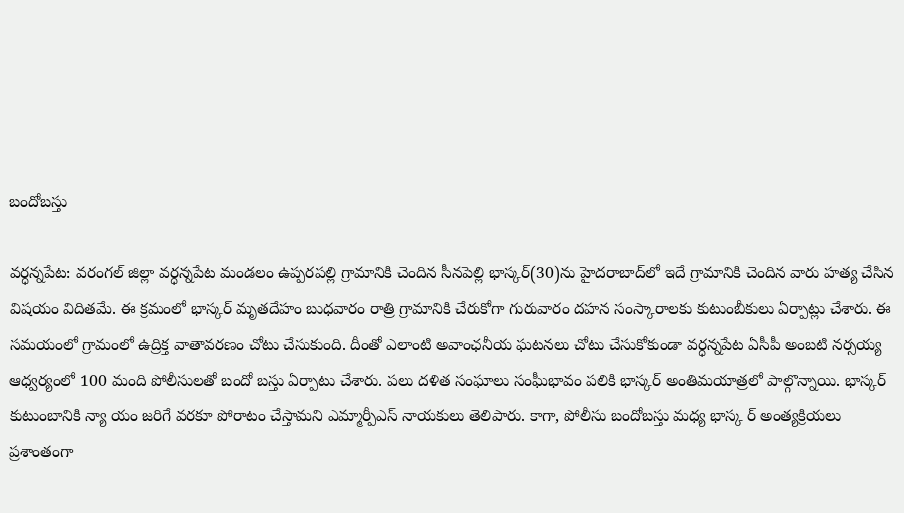బందోబస్తు

వర్ధన్నపేట: వరంగల్‌ జిల్లా వర్ధన్నపేట మండలం ఉప్పరపల్లి గ్రామానికి చెందిన సీనపెల్లి భాస్కర్‌(30)ను హైదరాబాద్‌లో ఇదే గ్రామానికి చెందిన వారు హత్య చేసిన విషయం విదితమే. ఈ క్రమంలో భాస్కర్‌ మృతదేహం బుధవారం రాత్రి గ్రామానికి చేరుకోగా గురువారం దహన సంస్కారాలకు కుటుంబీకులు ఏర్పాట్లు చేశారు. ఈ సమయంలో గ్రామంలో ఉద్రిక్త వాతావరణం చోటు చేసుకుంది. దీంతో ఎలాంటి అవాంఛనీయ ఘటనలు చోటు చేసుకోకుండా వర్ధన్నపేట ఏసీపీ అంబటి నర్సయ్య ఆధ్వర్యంలో 100 మంది పోలీసులతో బందో బస్తు ఏర్పాటు చేశారు. పలు దళిత సంఘాలు సంఘీభావం పలికి భాస్కర్‌ అంతిమయాత్రలో పాల్గొన్నాయి. భాస్కర్‌ కుటుంబానికి న్యా యం జరిగే వరకూ పోరాటం చేస్తామని ఎమ్మార్పీఎస్‌ నాయకులు తెలిపారు. కాగా, పోలీసు బందోబస్తు మధ్య భాస్క ర్‌ అంత్యక్రియలు ప్రశాంతంగా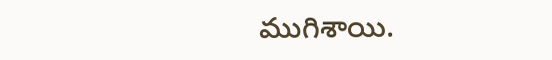ముగిశాయి.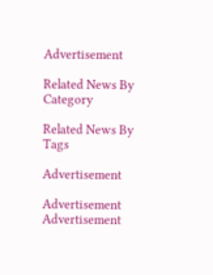Advertisement

Related News By Category

Related News By Tags

Advertisement

Advertisement
Advertisement